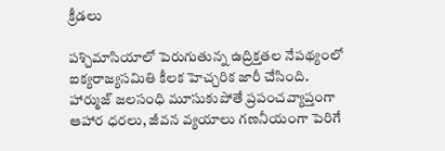క్రీడలు

పశ్చిమాసియాలో పెరుగుతున్న ఉద్రిక్తతల నేపథ్యంలో ఐక్యరాజ్యసమితి కీలక హెచ్చరిక జారీ చేసింది. హార్ముజ్ జలసంధి మూసుకుపోతే ప్రపంచవ్యాప్తంగా ఆహార ధరలు, జీవన వ్యయాలు గణనీయంగా పెరిగే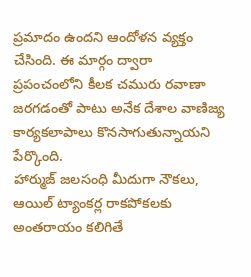ప్రమాదం ఉందని ఆందోళన వ్యక్తం చేసింది. ఈ మార్గం ద్వారా ప్రపంచంలోని కీలక చమురు రవాణా జరగడంతో పాటు అనేక దేశాల వాణిజ్య కార్యకలాపాలు కొనసాగుతున్నాయని పేర్కొంది.
హార్ముజ్ జలసంధి మీదుగా నౌకలు, ఆయిల్ ట్యాంకర్ల రాకపోకలకు అంతరాయం కలిగితే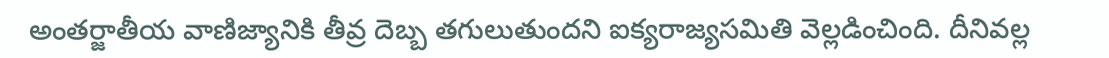అంతర్జాతీయ వాణిజ్యానికి తీవ్ర దెబ్బ తగులుతుందని ఐక్యరాజ్యసమితి వెల్లడించింది. దీనివల్ల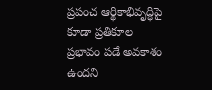ప్రపంచ ఆర్థికాభివృద్ధిపై కూడా ప్రతికూల ప్రభావం పడే అవకాశం ఉందని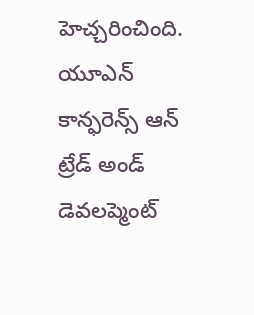హెచ్చరించింది. యూఎన్ కాన్ఫరెన్స్ ఆన్ ట్రేడ్ అండ్ డెవలప్మెంట్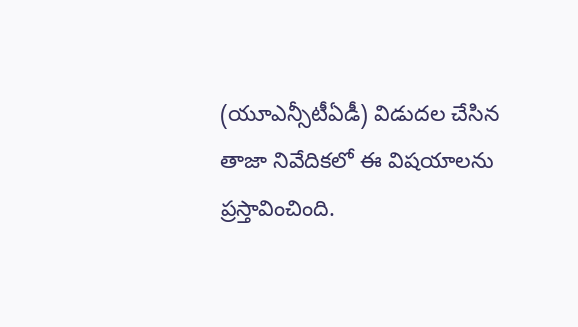(యూఎన్సీటీఏడీ) విడుదల చేసిన తాజా నివేదికలో ఈ విషయాలను ప్రస్తావించింది.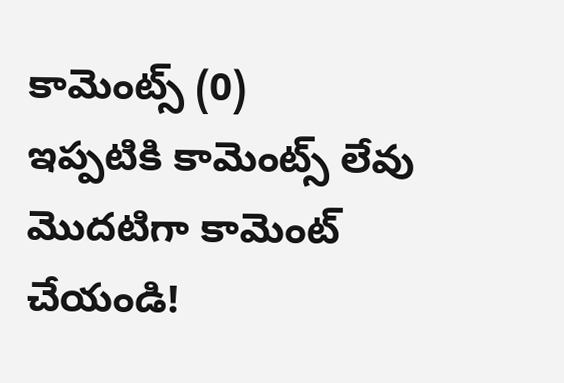కామెంట్స్ (0)
ఇప్పటికి కామెంట్స్ లేవు
మొదటిగా కామెంట్ చేయండి!